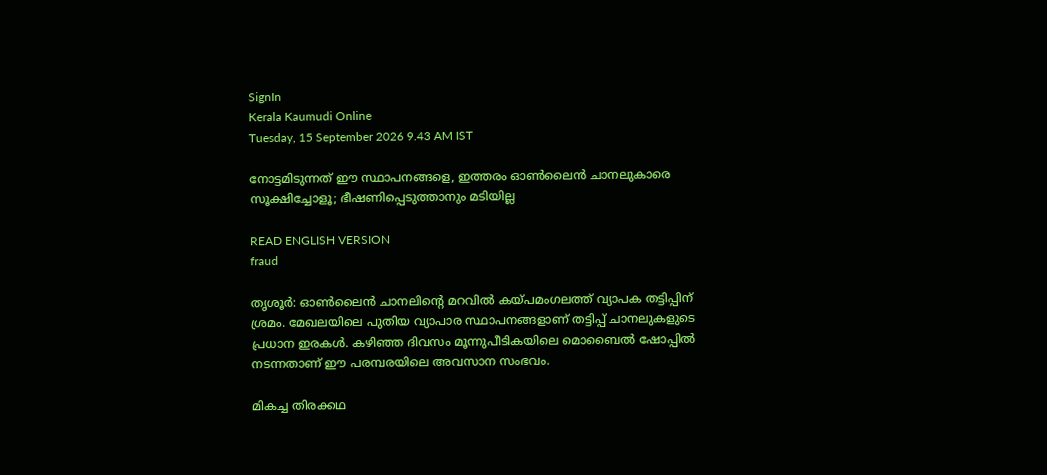SignIn
Kerala Kaumudi Online
Tuesday, 15 September 2026 9.43 AM IST

നോട്ടമിടുന്നത് ഈ സ്ഥാപനങ്ങളെ, ഇത്തരം ഓൺലൈൻ ചാനലുകാരെ സൂക്ഷിച്ചോളൂ; ഭീഷണിപ്പെടുത്താനും മടിയില്ല

READ ENGLISH VERSION
fraud

തൃശൂർ: ഓൺലൈൻ ചാനലിന്റെ മറവിൽ കയ്പമംഗലത്ത് വ്യാപക തട്ടിപ്പിന് ശ്രമം. മേഖലയിലെ പുതിയ വ്യാപാര സ്ഥാപനങ്ങളാണ് തട്ടിപ്പ് ചാനലുകളുടെ പ്രധാന ഇരകൾ. കഴിഞ്ഞ ദിവസം മൂന്നുപീടികയിലെ മൊബൈൽ ഷോപ്പിൽ നടന്നതാണ് ഈ പരമ്പരയിലെ അവസാന സംഭവം.

മികച്ച തിരക്കഥ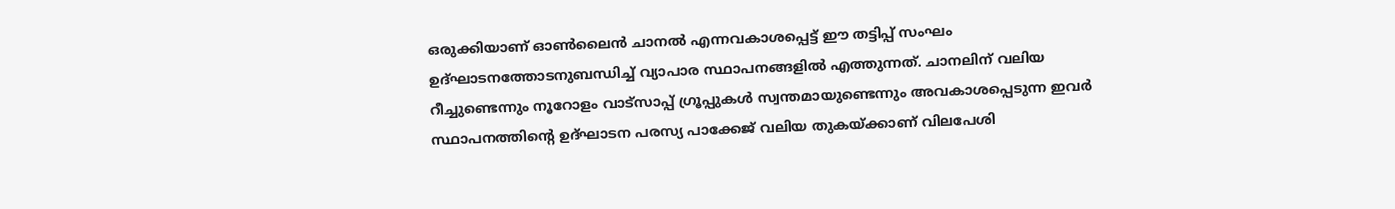ഒരുക്കിയാണ് ഓൺലൈൻ ചാനൽ എന്നവകാശപ്പെട്ട് ഈ തട്ടിപ്പ് സംഘം ഉദ്ഘാടനത്തോടനുബന്ധിച്ച് വ്യാപാര സ്ഥാപനങ്ങളിൽ എത്തുന്നത്. ചാനലിന് വലിയ റീച്ചുണ്ടെന്നും നൂറോളം വാട്‌സാപ്പ് ഗ്രൂപ്പുകൾ സ്വന്തമായുണ്ടെന്നും അവകാശപ്പെടുന്ന ഇവർ സ്ഥാപനത്തിന്റെ ഉദ്ഘാടന പരസ്യ പാക്കേജ് വലിയ തുകയ്ക്കാണ് വിലപേശി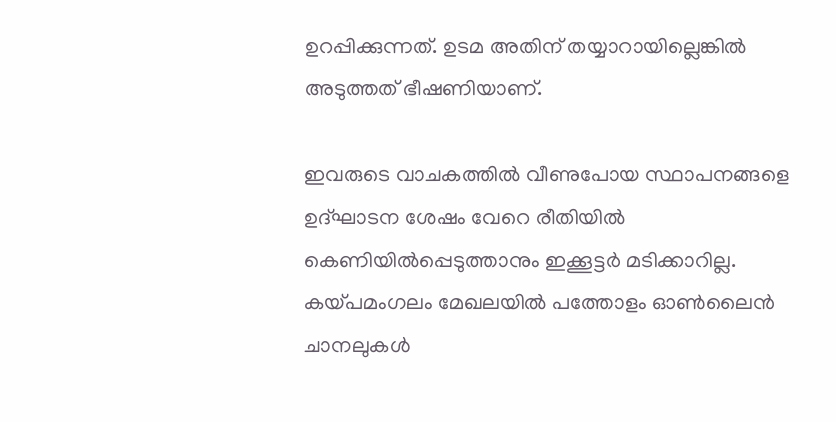ഉറപ്പിക്കുന്നത്. ഉടമ അതിന് തയ്യാറായില്ലെങ്കിൽ അടുത്തത് ഭീഷണിയാണ്.

ഇവരുടെ വാചകത്തിൽ വീണുപോയ സ്ഥാപനങ്ങളെ ഉദ്ഘാടന ശേഷം വേറെ രീതിയിൽ കെണിയിൽപ്പെടുത്താനും ഇക്കൂട്ടർ മടിക്കാറില്ല. കയ്പമംഗലം മേഖലയിൽ പത്തോളം ഓൺലൈൻ ചാനലുകൾ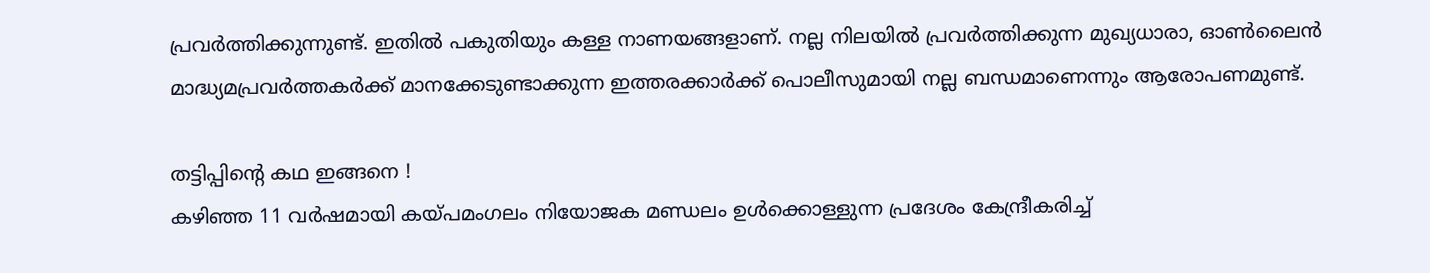പ്രവർത്തിക്കുന്നുണ്ട്. ഇതിൽ പകുതിയും കള്ള നാണയങ്ങളാണ്. നല്ല നിലയിൽ പ്രവർത്തിക്കുന്ന മുഖ്യധാരാ, ഓൺലൈൻ മാദ്ധ്യമപ്രവർത്തകർക്ക് മാനക്കേടുണ്ടാക്കുന്ന ഇത്തരക്കാർക്ക് പൊലീസുമായി നല്ല ബന്ധമാണെന്നും ആരോപണമുണ്ട്.

തട്ടിപ്പിന്റെ കഥ ഇങ്ങനെ !
കഴിഞ്ഞ 11 വർഷമായി കയ്പമംഗലം നിയോജക മണ്ഡലം ഉൾക്കൊള്ളുന്ന പ്രദേശം കേന്ദ്രീകരിച്ച്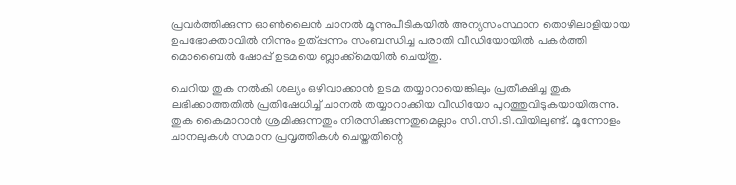പ്രവർത്തിക്കുന്ന ഓൺലൈൻ ചാനൽ മൂന്നുപീടികയിൽ അന്യസംസ്ഥാന തൊഴിലാളിയായ ഉപഭോക്താവിൽ നിന്നും ഉത്പ്പന്നം സംബന്ധിച്ച പരാതി വീഡിയോയിൽ പകർത്തി മൊബൈൽ ഷോപ്പ് ഉടമയെ ബ്ലാക്ക്‌മെയിൽ ചെയ്തു.

ചെറിയ തുക നൽകി ശല്യം ഒഴിവാക്കാൻ ഉടമ തയ്യാറായെങ്കിലും പ്രതീക്ഷിച്ച തുക ലഭിക്കാത്തതിൽ പ്രതിഷേധിച്ച് ചാനൽ തയ്യാറാക്കിയ വീഡിയോ പുറത്തുവിടുകയായിരുന്നു. തുക കൈമാറാൻ ശ്രമിക്കുന്നതും നിരസിക്കുന്നതുമെല്ലാം സി.സി.ടി.വിയിലുണ്ട്. മൂന്നോളം ചാനലുകൾ സമാന പ്രവൃത്തികൾ ചെയ്തതിന്റെ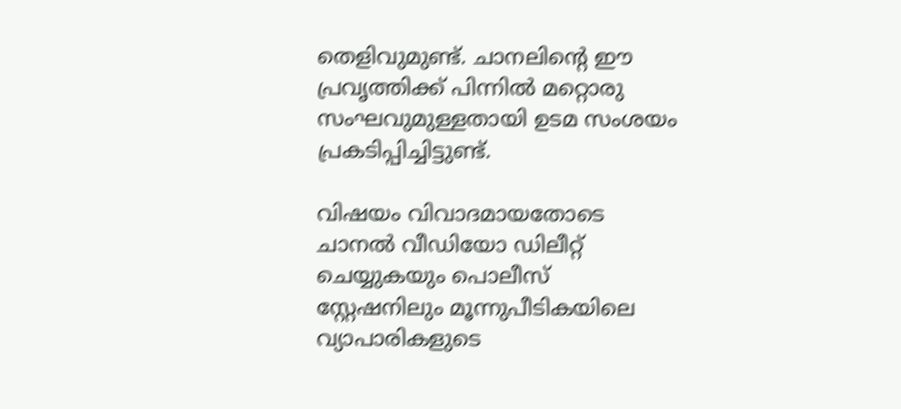തെളിവുമുണ്ട്. ചാനലിന്റെ ഈ പ്രവൃത്തിക്ക് പിന്നിൽ മറ്റൊരു സംഘവുമുള്ളതായി ഉടമ സംശയം പ്രകടിപ്പിച്ചിട്ടുണ്ട്.

വിഷയം വിവാദമായതോടെ ചാനൽ വീഡിയോ ഡിലീറ്റ് ചെയ്യുകയും പൊലീസ് സ്റ്റേഷനിലും മൂന്നുപീടികയിലെ വ്യാപാരികളുടെ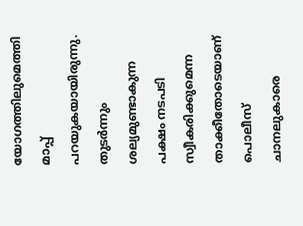യോഗത്തിലുമെത്തി മാപ്പ് പറയുകയായിരുന്നു. തുടർന്നും ശല്യമുണ്ടാകുന്ന പക്ഷം നടപടി സ്വീകരിക്കുമെന്ന താക്കീതോടെയാണ് പൊലീസ് ചാനലുകാരെ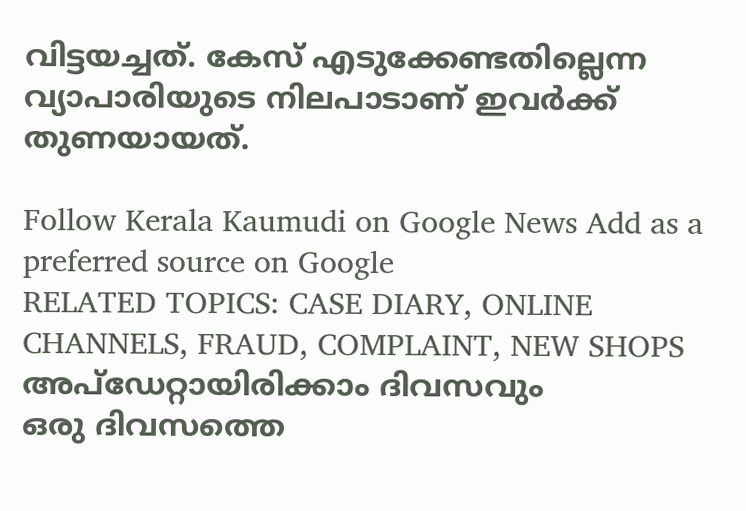വിട്ടയച്ചത്. കേസ് എടുക്കേണ്ടതില്ലെന്ന വ്യാപാരിയുടെ നിലപാടാണ് ഇവർക്ക് തുണയായത്.

Follow Kerala Kaumudi on Google News Add as a preferred source on Google
RELATED TOPICS: CASE DIARY, ONLINE CHANNELS, FRAUD, COMPLAINT, NEW SHOPS
അപ്ഡേറ്റായിരിക്കാം ദിവസവും
ഒരു ദിവസത്തെ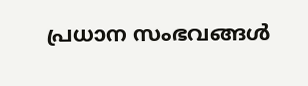പ്രധാന സംഭവങ്ങൾ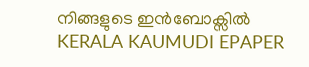നിങ്ങളുടെ ഇൻബോക്സിൽ
KERALA KAUMUDI EPAPER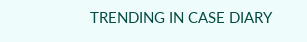TRENDING IN CASE DIARY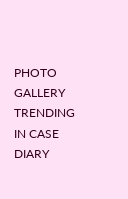PHOTO GALLERY
TRENDING IN CASE DIARY